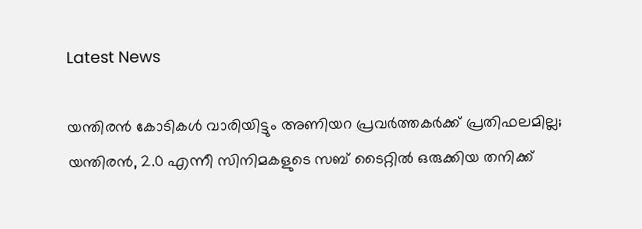Latest News

യന്തിരൻ കോടികൾ വാരിയിട്ടും അണിയറ പ്രവർത്തകർക്ക് പ്രതിഫലമില്ല; യന്തിരൻ, 2.0 എന്നീ സിനിമകളുടെ സബ് ടൈറ്റിൽ ഒരുക്കിയ തനിക്ക്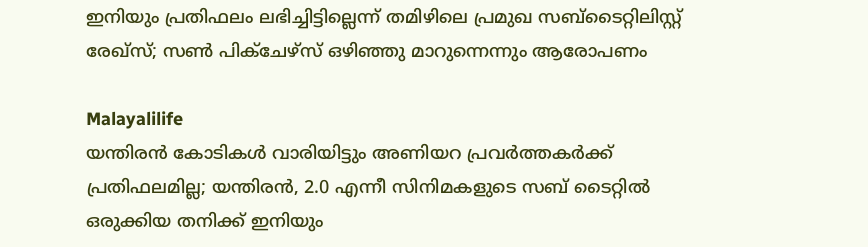ഇനിയും പ്രതിഫലം ലഭിച്ചിട്ടില്ലെന്ന് തമിഴിലെ പ്രമുഖ സബ്ടൈറ്റിലിസ്റ്റ് രേഖ്സ്; സൺ പിക്ചേഴ്സ് ഒഴിഞ്ഞു മാറുന്നെന്നും ആരോപണം

Malayalilife
യന്തിരൻ കോടികൾ വാരിയിട്ടും അണിയറ പ്രവർത്തകർക്ക് പ്രതിഫലമില്ല; യന്തിരൻ, 2.0 എന്നീ സിനിമകളുടെ സബ് ടൈറ്റിൽ ഒരുക്കിയ തനിക്ക് ഇനിയും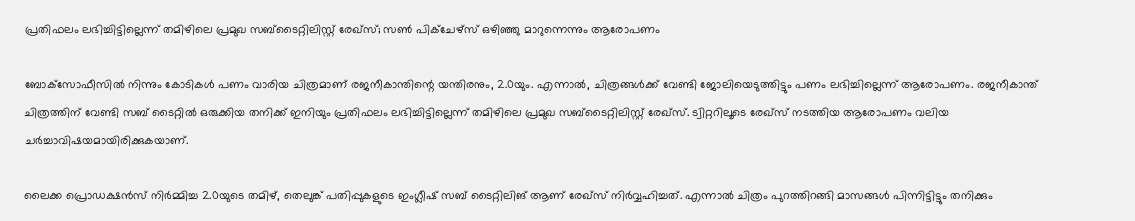പ്രതിഫലം ലഭിച്ചിട്ടില്ലെന്ന് തമിഴിലെ പ്രമുഖ സബ്ടൈറ്റിലിസ്റ്റ് രേഖ്സ്; സൺ പിക്ചേഴ്സ് ഒഴിഞ്ഞു മാറുന്നെന്നും ആരോപണം

ബോക്‌സോഫീസിൽ നിന്നും കോടികൾ പണം വാരിയ ചിത്രമാണ് രജനീകാന്തിന്റെ യന്തിരനും, 2.0യും. എന്നാൽ, ചിത്രങ്ങൾക്ക് വേണ്ടി ജോലിയെടുത്തിട്ടും പണം ലഭിച്ചില്ലെന്ന് ആരോപണം. രജനീകാന്ത് ചിത്രത്തിന് വേണ്ടി സബ് ടൈറ്റിൽ ഒരുക്കിയ തനിക്ക് ഇനിയും പ്രതിഫലം ലഭിച്ചിട്ടില്ലെന്ന് തമിഴിലെ പ്രമുഖ സബ്ടൈറ്റിലിസ്റ്റ് രേഖ്സ്. ട്വിറ്ററിലൂടെ രേഖ്സ് നടത്തിയ ആരോപണം വലിയ ചർച്ചാവിഷയമായിരിക്കുകയാണ്.

ലൈക്ക പ്രൊഡക്ഷൻസ് നിർമ്മിച്ച 2.0യുടെ തമിഴ്, തെലുങ്ക് പതിപ്പുകളുടെ ഇംഗ്ലീഷ് സബ് ടൈറ്റിലിങ് ആണ് രേഖ്സ് നിർവ്വഹിച്ചത്. എന്നാൽ ചിത്രം പുറത്തിറങ്ങി മാസങ്ങൾ പിന്നിട്ടിട്ടും തനിക്കും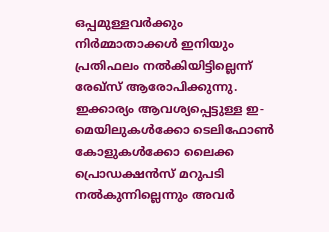ഒപ്പമുള്ളവർക്കും നിർമ്മാതാക്കൾ ഇനിയും പ്രതിഫലം നൽകിയിട്ടില്ലെന്ന് രേഖ്സ് ആരോപിക്കുന്നു. ഇക്കാര്യം ആവശ്യപ്പെട്ടുള്ള ഇ-മെയിലുകൾക്കോ ടെലിഫോൺ കോളുകൾക്കോ ലൈക്ക പ്രൊഡക്ഷൻസ് മറുപടി നൽകുന്നില്ലെന്നും അവർ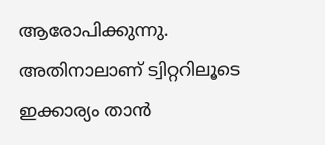ആരോപിക്കുന്നു. അതിനാലാണ് ട്വിറ്ററിലൂടെ ഇക്കാര്യം താൻ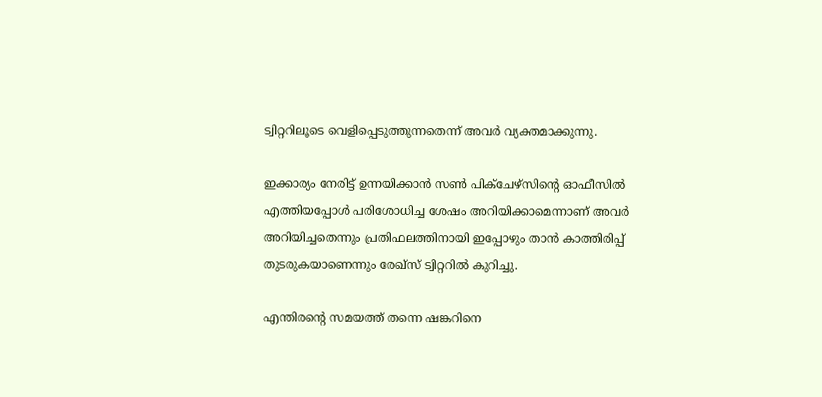ട്വിറ്ററിലൂടെ വെളിപ്പെടുത്തുന്നതെന്ന് അവർ വ്യക്തമാക്കുന്നു.

ഇക്കാര്യം നേരിട്ട് ഉന്നയിക്കാൻ സൺ പിക്ചേഴ്സിന്റെ ഓഫീസിൽ എത്തിയപ്പോൾ പരിശോധിച്ച ശേഷം അറിയിക്കാമെന്നാണ് അവർ അറിയിച്ചതെന്നും പ്രതിഫലത്തിനായി ഇപ്പോഴും താൻ കാത്തിരിപ്പ് തുടരുകയാണെന്നും രേഖ്സ് ട്വിറ്ററിൽ കുറിച്ചു.

എന്തിരന്റെ സമയത്ത് തന്നെ ഷങ്കറിനെ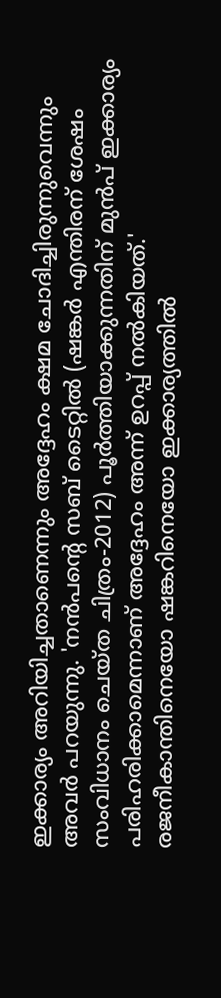ഇക്കാര്യം അറിയിച്ചതാണെന്നും അദ്ദേഹം ക്ഷമ ചോദിച്ചിരുന്നുവെന്നും അവർ പറയുന്നു. 'നൻപന്റെ സബ് ടൈറ്റിൽ (ഷങ്കർ എന്തിരന് ശേഷം സംവിധാനം ചെയ്ത ചിത്രം-2012) പൂർത്തിയാക്കുന്നതിന് മുൻപ് ഇക്കാര്യം പരിഹരിക്കാമെന്നാണ് അദ്ദേഹം അന്ന് ഉറപ്പ് നൽകിയത്.' രജനീകാന്തിനെയോ ഷങ്കറിനെയോ ഇക്കാര്യത്തിൽ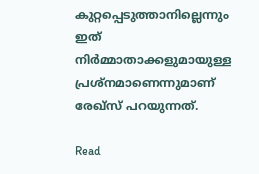കുറ്റപ്പെടുത്താനില്ലെന്നും ഇത് നിർമ്മാതാക്കളുമായുള്ള പ്രശ്നമാണെന്നുമാണ് രേഖ്സ് പറയുന്നത്.

Read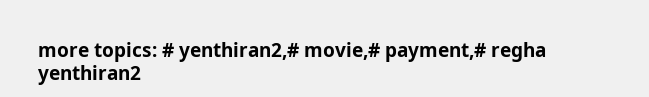more topics: # yenthiran2,# movie,# payment,# regha
yenthiran2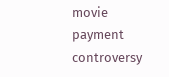movie payment controversy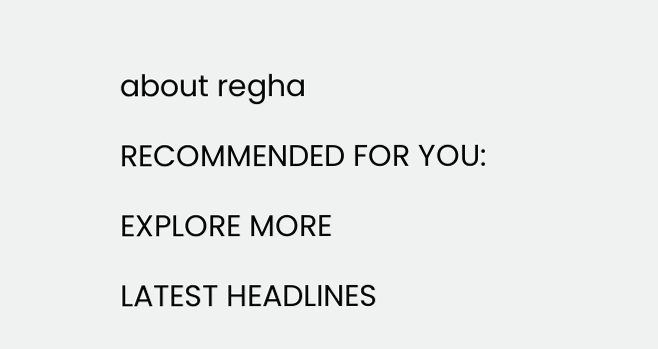about regha

RECOMMENDED FOR YOU:

EXPLORE MORE

LATEST HEADLINES